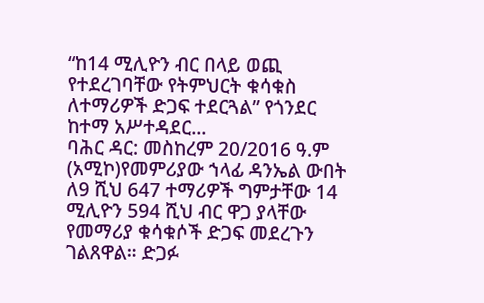“ከ14 ሚሊዮን ብር በላይ ወጪ የተደረገባቸው የትምህርት ቁሳቁስ ለተማሪዎች ድጋፍ ተደርጓል” የጎንደር ከተማ አሥተዳደር...
ባሕር ዳር: መስከረም 20/2016 ዓ.ም (አሚኮ)የመምሪያው ኀላፊ ዳንኤል ውበት ለ9 ሺህ 647 ተማሪዎች ግምታቸው 14 ሚሊዮን 594 ሺህ ብር ዋጋ ያላቸው የመማሪያ ቁሳቁሶች ድጋፍ መደረጉን ገልጸዋል። ድጋፉ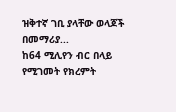ዝቅተኛ ገቢ ያላቸው ወላጆች በመማሪያ...
ከ64 ሚሊየን ብር በላይ የሚገመት የክረምት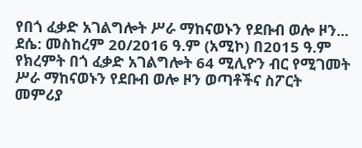የበጎ ፈቃድ አገልግሎት ሥራ ማከናወኑን የደቡብ ወሎ ዞን...
ደሴ: መስከረም 20/2016 ዓ.ም (አሚኮ) በ2015 ዓ.ም የክረምት በጎ ፈቃድ አገልግሎት 64 ሚሊዮን ብር የሚገመት ሥራ ማከናወኑን የደቡብ ወሎ ዞን ወጣቶችና ስፖርት መምሪያ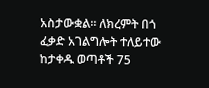አስታውቋል። ለክረምት በጎ ፈቃድ አገልግሎት ተለይተው ከታቀዱ ወጣቶች 75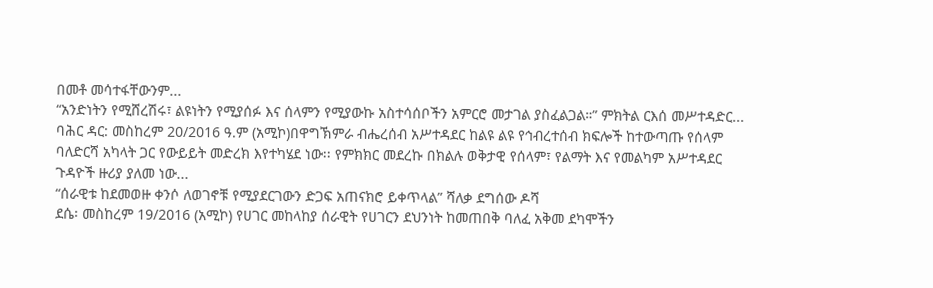በመቶ መሳተፋቸውንም...
“አንድነትን የሚሸረሽሩ፣ ልዩነትን የሚያሰፉ እና ሰላምን የሚያውኩ አስተሳሰቦችን አምርሮ መታገል ያስፈልጋል።” ምክትል ርእሰ መሥተዳድር...
ባሕር ዳር: መስከረም 20/2016 ዓ.ም (አሚኮ)በዋግኽምራ ብሔረሰብ አሥተዳደር ከልዩ ልዩ የኅብረተሰብ ክፍሎች ከተውጣጡ የሰላም ባለድርሻ አካላት ጋር የውይይት መድረክ እየተካሄደ ነው፡፡ የምክክር መደረኩ በክልሉ ወቅታዊ የሰላም፣ የልማት እና የመልካም አሥተዳደር ጉዳዮች ዙሪያ ያለመ ነው...
“ሰራዊቱ ከደመወዙ ቀንሶ ለወገኖቹ የሚያደርገውን ድጋፍ አጠናክሮ ይቀጥላል” ሻለቃ ደግሰው ዶሻ
ደሴ፡ መስከረም 19/2016 (አሚኮ) የሀገር መከላከያ ሰራዊት የሀገርን ደህንነት ከመጠበቅ ባለፈ አቅመ ደካሞችን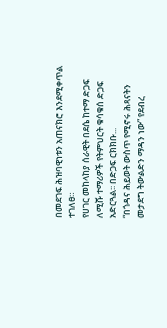በመደገፍ ሕዝባዊነቱን አጠናክሮ እንደሚቀጥል ተገለፀ።
የሀገር መከላከያ ሰራዊት በደሴ ከተማ ድጋፍ ለሚሹ ተማሪዎች የትምህርት ቁሳቁሰ ድጋፍ አድርጓል፡፡ በድጋፍ ርክክቡ...
“በጎዳና ሕይወት ውስጥ የሚኖሩ ሕጻናትን መታደግ ትውልድን ማዳን ነው” የደብረ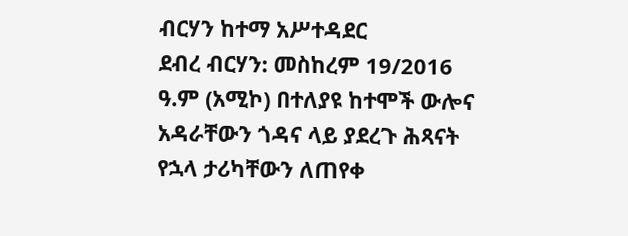ብርሃን ከተማ አሥተዳደር
ደብረ ብርሃን: መስከረም 19/2016 ዓ.ም (አሚኮ) በተለያዩ ከተሞች ውሎና አዳራቸውን ጎዳና ላይ ያደረጉ ሕጻናት የኋላ ታሪካቸውን ለጠየቀ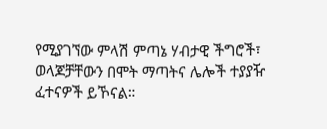የሚያገኘው ምላሽ ምጣኔ ሃብታዊ ችግሮች፣ ወላጆቻቸውን በሞት ማጣትና ሌሎች ተያያዥ ፈተናዎች ይኾናል።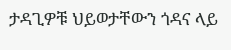ታዳጊዎቹ ህይወታቸውን ጎዳና ላይ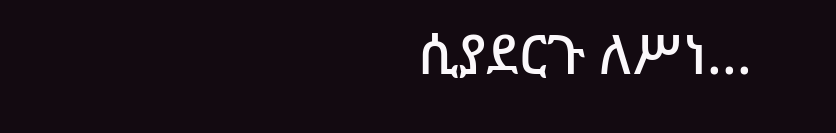ሲያደርጉ ለሥነ...